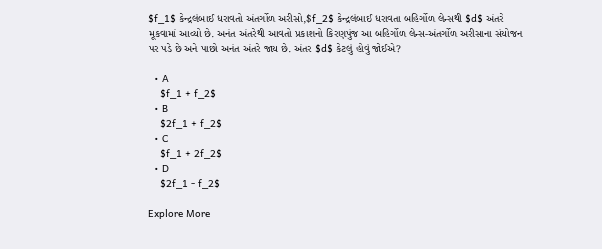$f_1$ કેન્દ્રલંબાઈ ધરાવતો અંતર્ગોળ અરીસો,$f_2$ કેન્દ્રલંબાઈ ધરાવતા બહિર્ગોળ લેન્સથી $d$ અંતરે મૂકવામાં આવ્યો છે. અનંત અંતરેથી આવતો પ્રકાશનો કિરણપુંજ આ બહિર્ગોળ લેન્સ-અંતર્ગોળ અરીસાના સંયોજન પર પડે છે અને પાછો અનંત અંતરે જાય છે. અંતર $d$ કેટલું હોવું જોઈએ?

  • A
    $f_1 + f_2$
  • B
    $2f_1 + f_2$
  • C
    $f_1 + 2f_2$
  • D
    $2f_1 - f_2$

Explore More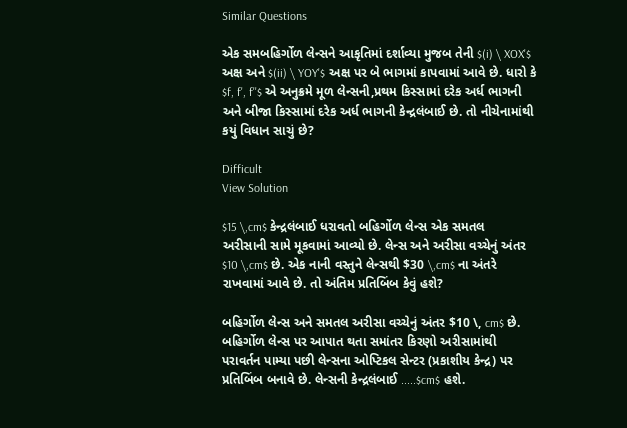Similar Questions

એક સમબહિર્ગોળ લેન્સને આકૃતિમાં દર્શાવ્યા મુજબ તેની $(i) \ XOX'$ અક્ષ અને $(ii) \ YOY'$ અક્ષ પર બે ભાગમાં કાપવામાં આવે છે. ધારો કે $f, f', f''$ એ અનુક્રમે મૂળ લેન્સની,પ્રથમ કિસ્સામાં દરેક અર્ધ ભાગની અને બીજા કિસ્સામાં દરેક અર્ધ ભાગની કેન્દ્રલંબાઈ છે. તો નીચેનામાંથી કયું વિધાન સાચું છે?

Difficult
View Solution

$15 \,cm$ કેન્દ્રલંબાઈ ધરાવતો બહિર્ગોળ લેન્સ એક સમતલ અરીસાની સામે મૂકવામાં આવ્યો છે. લેન્સ અને અરીસા વચ્ચેનું અંતર $10 \,cm$ છે. એક નાની વસ્તુને લેન્સથી $30 \,cm$ ના અંતરે રાખવામાં આવે છે. તો અંતિમ પ્રતિબિંબ કેવું હશે?

બહિર્ગોળ લેન્સ અને સમતલ અરીસા વચ્ચેનું અંતર $10 \, cm$ છે. બહિર્ગોળ લેન્સ પર આપાત થતા સમાંતર કિરણો અરીસામાંથી પરાવર્તન પામ્યા પછી લેન્સના ઓપ્ટિકલ સેન્ટર (પ્રકાશીય કેન્દ્ર) પર પ્રતિબિંબ બનાવે છે. લેન્સની કેન્દ્રલંબાઈ .....$cm$ હશે.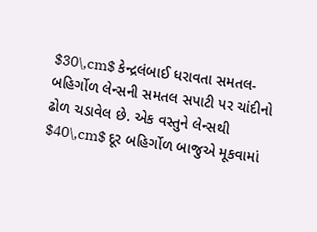$30\,cm$ કેન્દ્રલંબાઈ ધરાવતા સમતલ-બહિર્ગોળ લેન્સની સમતલ સપાટી પર ચાંદીનો ઢોળ ચડાવેલ છે. એક વસ્તુને લેન્સથી $40\,cm$ દૂર બહિર્ગોળ બાજુએ મૂકવામાં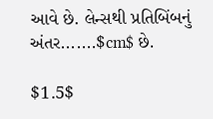આવે છે. લેન્સથી પ્રતિબિંબનું અંતર.......$cm$ છે.

$1.5$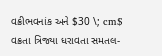વક્રીભવનાંક અને $30 \; cm$ વક્રતા ત્રિજ્યા ધરાવતા સમતલ-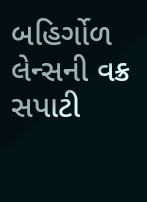બહિર્ગોળ લેન્સની વક્ર સપાટી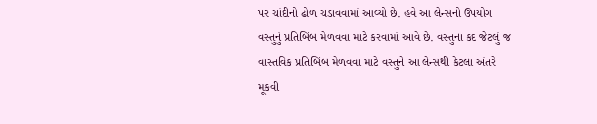પર ચાંદીનો ઢોળ ચડાવવામાં આવ્યો છે. હવે આ લેન્સનો ઉપયોગ વસ્તુનું પ્રતિબિંબ મેળવવા માટે કરવામાં આવે છે. વસ્તુના કદ જેટલું જ વાસ્તવિક પ્રતિબિંબ મેળવવા માટે વસ્તુને આ લેન્સથી કેટલા અંતરે મૂકવી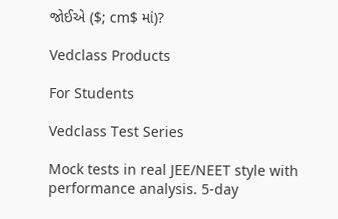જોઈએ ($; cm$ માં)?

Vedclass Products

For Students

Vedclass Test Series

Mock tests in real JEE/NEET style with performance analysis. 5-day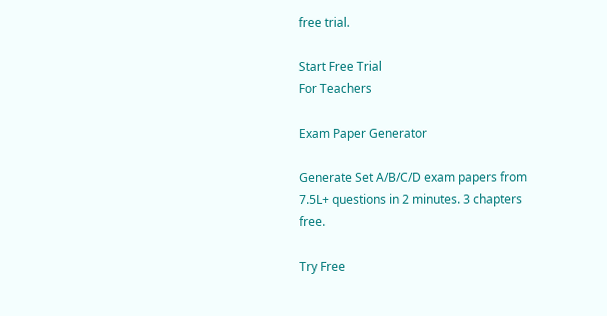free trial.

Start Free Trial
For Teachers

Exam Paper Generator

Generate Set A/B/C/D exam papers from 7.5L+ questions in 2 minutes. 3 chapters free.

Try Free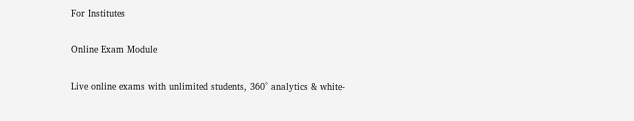For Institutes

Online Exam Module

Live online exams with unlimited students, 360° analytics & white-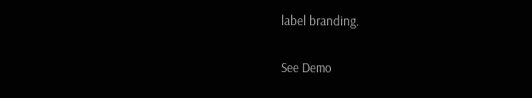label branding.

See Demo